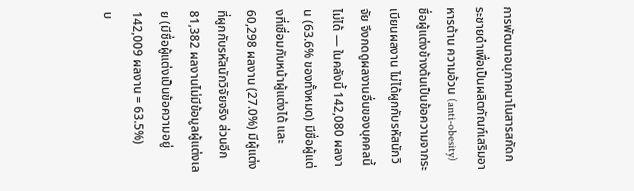การพัฒนาอนุภาคนาโนสารสกัดกระชายดําเพื่อเป็นผลิตภัณฑ์เสริมอาหารต้าน ความอ้วน (anti-obesity)
ชื่อผู้แต่งข้างต้นเป็นข้อความจากระเบียนผลงาน ไม่ได้ผูกกับรหัสนักวิจัย จึงกดดูผลงานอื่นของบุคคลนี้ไม่ได้ — ในคลังนี้ 142,080 ผลงาน (63.6% ของทั้งหมด) มีชื่อผู้แต่งที่เชื่อมกับหน้าผู้แต่งได้ และ 60,298 ผลงาน (27.0%) มีผู้แต่งที่ผูกกับรหัสนักวิจัยจริง ส่วนอีก 81,382 ผลงานไม่มีข้อมูลผู้แต่งเลย (มีชื่อผู้แต่งเป็นข้อความอยู่ 142,009 ผลงาน = 63.5%)
บ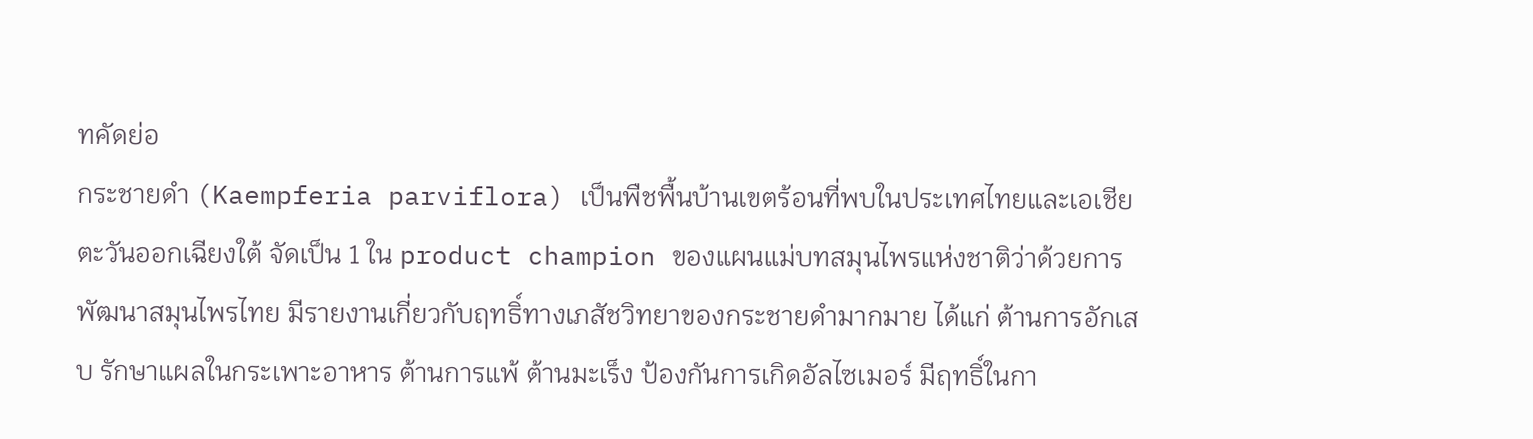ทคัดย่อ
กระชายดำ (Kaempferia parviflora) เป็นพืชพื้นบ้านเขตร้อนที่พบในประเทศไทยและเอเชียตะวันออกเฉียงใต้ จัดเป็น 1 ใน product champion ของแผนแม่บทสมุนไพรแห่งชาติว่าด้วยการพัฒนาสมุนไพรไทย มีรายงานเกี่ยวกับฤทธิ์ทางเภสัชวิทยาของกระชายดำมากมาย ได้แก่ ต้านการอักเสบ รักษาแผลในกระเพาะอาหาร ต้านการแพ้ ต้านมะเร็ง ป้องกันการเกิดอัลไซเมอร์ มีฤทธิ์ในกา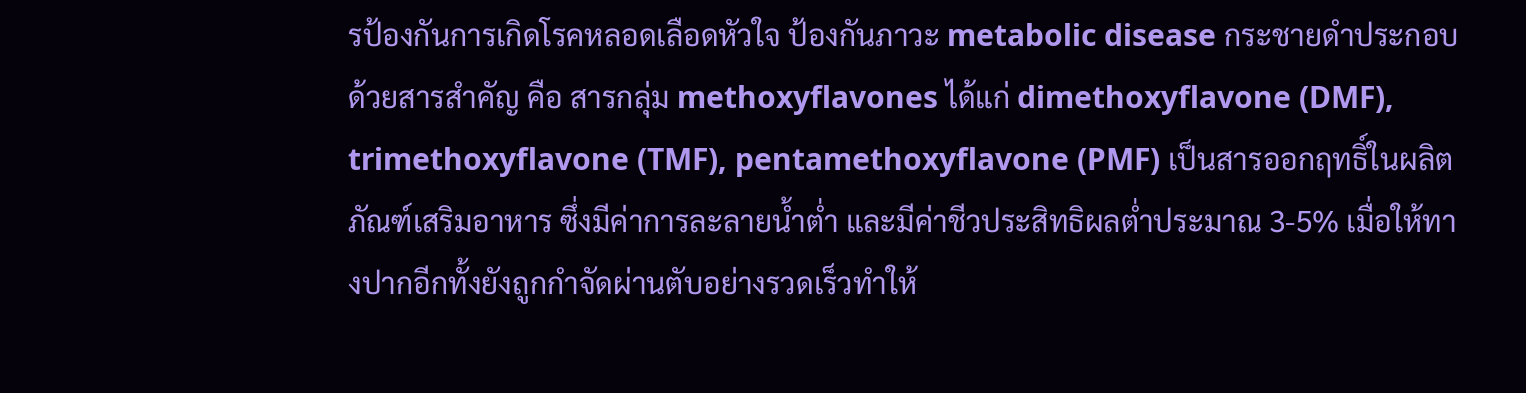รป้องกันการเกิดโรคหลอดเลือดหัวใจ ป้องกันภาวะ metabolic disease กระชายดำประกอบด้วยสารสำคัญ คือ สารกลุ่ม methoxyflavones ได้แก่ dimethoxyflavone (DMF), trimethoxyflavone (TMF), pentamethoxyflavone (PMF) เป็นสารออกฤทธิ์ในผลิตภัณฑ์เสริมอาหาร ซึ่งมีค่าการละลายน้ำต่ำ และมีค่าชีวประสิทธิผลต่ำประมาณ 3-5% เมื่อให้ทางปากอีกทั้งยังถูกกำจัดผ่านตับอย่างรวดเร็วทำให้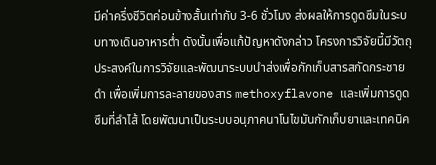มีค่าครึ่งชีวิตค่อนข้างสั้นเท่ากับ 3-6 ชั่วโมง ส่งผลให้การดูดซึมในระบบทางเดินอาหารต่ำ ดังนั้นเพื่อแก้ปัญหาดังกล่าว โครงการวิจัยนี้มีวัตถุประสงค์ในการวิจัยและพัฒนาระบบนำส่งเพื่อกักเก็บสารสกัดกระชายดำ เพื่อเพิ่มการละลายของสาร methoxyflavone และเพิ่มการดูดซึมที่ลำไส้ โดยพัฒนาเป็นระบบอนุภาคนาโนไขมันกักเก็บยาและเทคนิค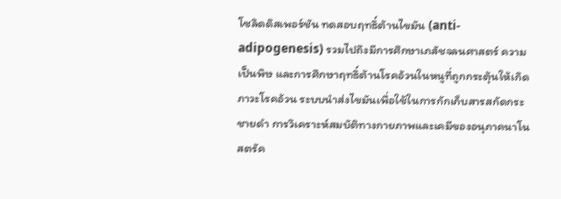โซลิดดิสเพอร์ชัน ทดสอบฤทธิ์ต้านไขมัน (anti-adipogenesis) รวมไปถึงมีการศึกษาเภสัชจลนศาสตร์ ความเป็นพิษ และการศึกษาฤทธิ์ต้านโรคอ้วนในหนูที่ถูกกระตุ้นให้เกิดภาวะโรคอ้วน ระบบนำส่งไขมันเพื่อใช้ในการกักเก็บสารสกัดกระชายดำ การวิเคราะห์สมบัติทางกายภาพและเคมีของอนุภาคนาโนสตรัค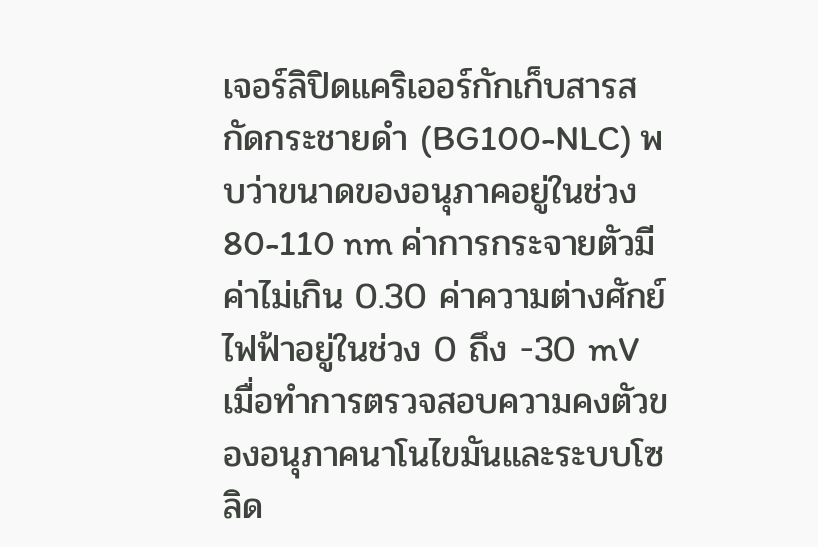เจอร์ลิปิดแคริเออร์กักเก็บสารสกัดกระชายดำ (BG100-NLC) พบว่าขนาดของอนุภาคอยู่ในช่วง 80-110 nm ค่าการกระจายตัวมีค่าไม่เกิน 0.30 ค่าความต่างศักย์ไฟฟ้าอยู่ในช่วง 0 ถึง -30 mV เมื่อทำการตรวจสอบความคงตัวของอนุภาคนาโนไขมันและระบบโซลิด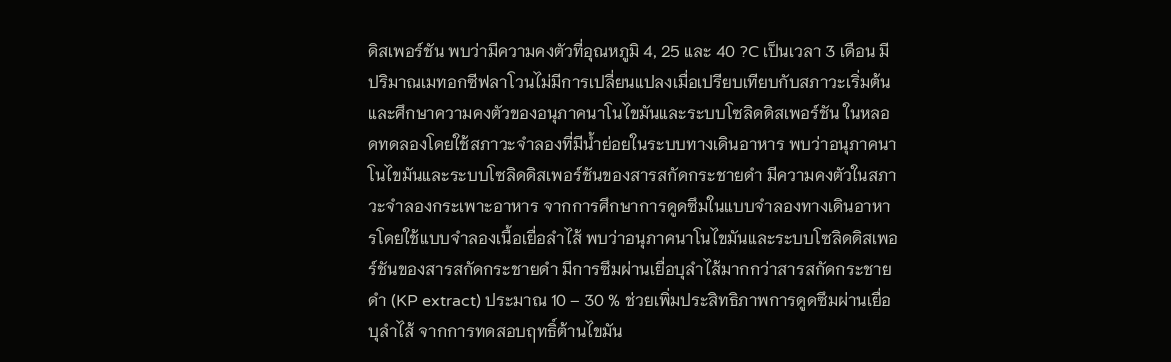ดิสเพอร์ชัน พบว่ามีความคงตัวที่อุณหภูมิ 4, 25 และ 40 ?C เป็นเวลา 3 เดือน มีปริมาณเมทอกซีฟลาโวนไม่มีการเปลี่ยนแปลงเมื่อเปรียบเทียบกับสภาวะเริ่มต้น และศึกษาความคงตัวของอนุภาคนาโนไขมันและระบบโซลิดดิสเพอร์ชัน ในหลอดทดลองโดยใช้สภาวะจำลองที่มีน้ำย่อยในระบบทางเดินอาหาร พบว่าอนุภาคนาโนไขมันและระบบโซลิดดิสเพอร์ชันของสารสกัดกระชายดำ มีความคงตัวในสภาวะจำลองกระเพาะอาหาร จากการศึกษาการดูดซึมในแบบจำลองทางเดินอาหารโดยใช้แบบจำลองเนื้อเยื่อลำไส้ พบว่าอนุภาคนาโนไขมันและระบบโซลิดดิสเพอร์ชันของสารสกัดกระชายดำ มีการซึมผ่านเยื่อบุลำไส้มากกว่าสารสกัดกระชายดำ (KP extract) ประมาณ 10 – 30 % ช่วยเพิ่มประสิทธิภาพการดูดซึมผ่านเยื่อบุลำไส้ จากการทดสอบฤทธิ์ต้านไขมัน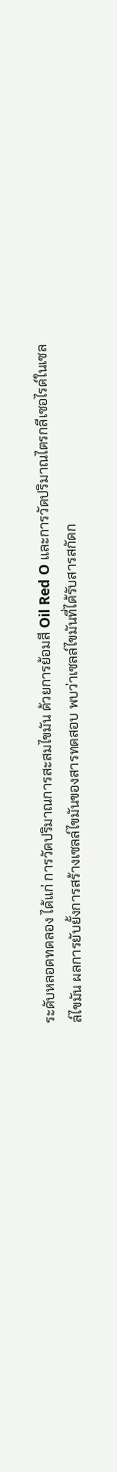ระดับหลอดทดลอง ได้แก่ การวัดปริมาณการสะสมไขมัน ด้วยการย้อมสี Oil Red O และการวัดปริมาณไตรกลีเซอไรด์ในเซลล์ไขมัน ผลการยับยั้งการสร้างเซลล์ไขมันของสารทดสอบ พบว่าเซลล์ไขมันที่ได้รับสารสกัดก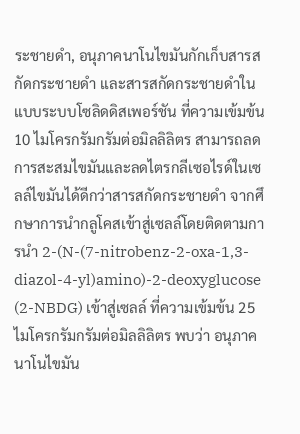ระชายดำ, อนุภาคนาโนไขมันกักเก็บสารสกัดกระชายดำ และสารสกัดกระชายดำในแบบระบบโซลิดดิสเพอร์ชัน ที่ความเข้มข้น 10 ไมโครกรัมกรัมต่อมิลลิลิตร สามารถลดการสะสมไขมันและลดไตรกลีเซอไรด์ในเซลล์ไขมันได้ดีกว่าสารสกัดกระชายดำ จากศึกษาการนำกลูโคสเข้าสู่เซลล์โดยติดตามการนำ 2-(N-(7-nitrobenz-2-oxa-1,3-diazol-4-yl)amino)-2-deoxyglucose (2-NBDG) เข้าสู่เซลล์ ที่ความเข้มข้น 25 ไมโครกรัมกรัมต่อมิลลิลิตร พบว่า อนุภาคนาโนไขมัน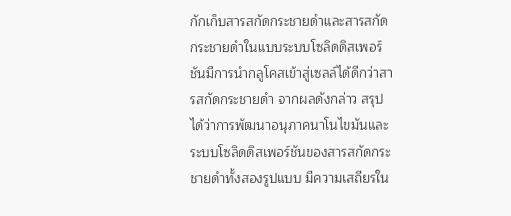กักเก็บสารสกัดกระชายดำและสารสกัดกระชายดำในแบบระบบโซลิดดิสเพอร์ชันมีการนำกลูโคสเข้าสู่เซลล์ได้ดีกว่าสารสกัดกระชายดำ จากผลดังกล่าว สรุปได้ว่าการพัฒนาอนุภาคนาโนไขมันและระบบโซลิดดิสเพอร์ชันของสารสกัดกระชายดำทั้งสองรูปแบบ มีความเสถียรใน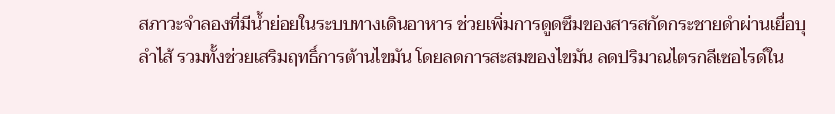สภาวะจำลองที่มีน้ำย่อยในระบบทางเดินอาหาร ช่วยเพิ่มการดูดซึมของสารสกัดกระชายดำผ่านเยื่อบุลำไส้ รวมทั้งช่วยเสริมฤทธิ์การต้านไขมัน โดยลดการสะสมของไขมัน ลดปริมาณไตรกลีเซอไรด์ใน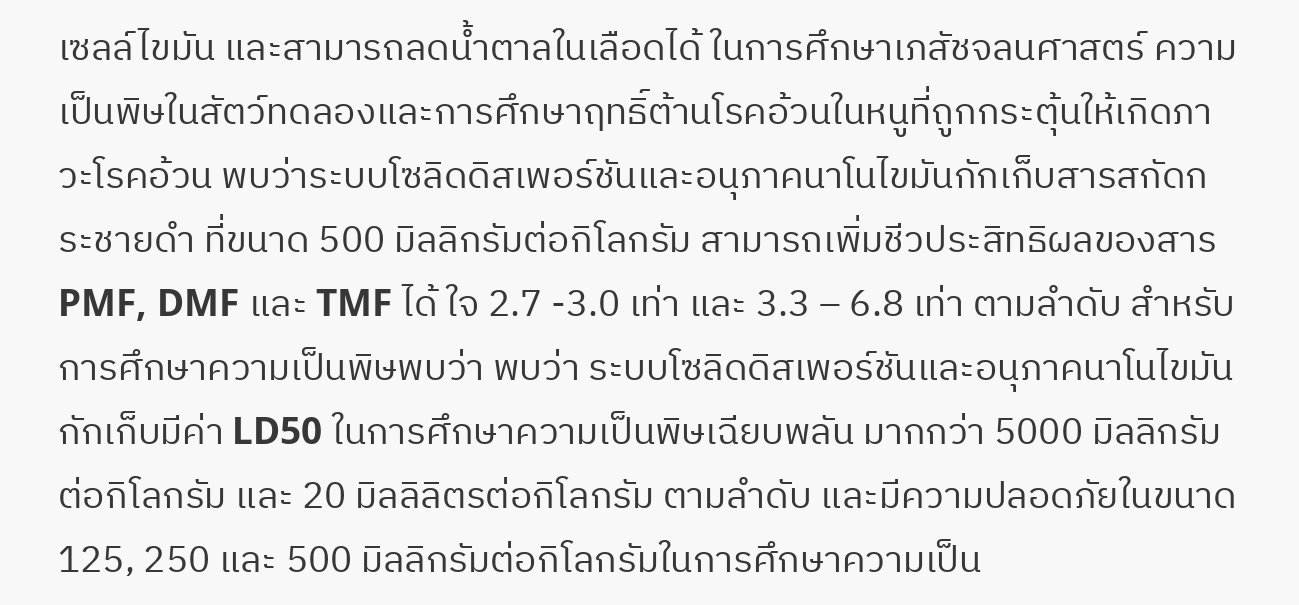เซลล์ไขมัน และสามารถลดน้ำตาลในเลือดได้ ในการศึกษาเภสัชจลนศาสตร์ ความเป็นพิษในสัตว์ทดลองและการศึกษาฤทธิ์ต้านโรคอ้วนในหนูที่ถูกกระตุ้นให้เกิดภาวะโรคอ้วน พบว่าระบบโซลิดดิสเพอร์ชันและอนุภาคนาโนไขมันกักเก็บสารสกัดกระชายดำ ที่ขนาด 500 มิลลิกรัมต่อกิโลกรัม สามารถเพิ่มชีวประสิทธิผลของสาร PMF, DMF และ TMF ได้ ใจ 2.7 -3.0 เท่า และ 3.3 – 6.8 เท่า ตามลำดับ สำหรับการศึกษาความเป็นพิษพบว่า พบว่า ระบบโซลิดดิสเพอร์ชันและอนุภาคนาโนไขมันกักเก็บมีค่า LD50 ในการศึกษาความเป็นพิษเฉียบพลัน มากกว่า 5000 มิลลิกรัมต่อกิโลกรัม และ 20 มิลลิลิตรต่อกิโลกรัม ตามลำดับ และมีความปลอดภัยในขนาด 125, 250 และ 500 มิลลิกรัมต่อกิโลกรัมในการศึกษาความเป็น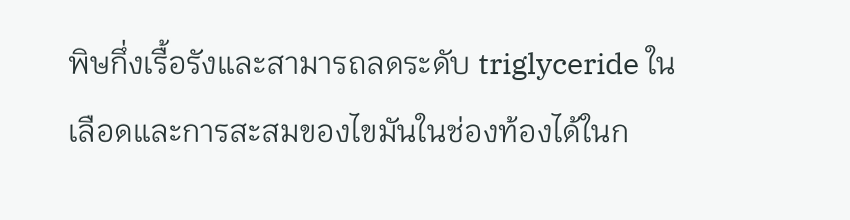พิษกึ่งเรื้อรังและสามารถลดระดับ triglyceride ในเลือดและการสะสมของไขมันในช่องท้องได้ในก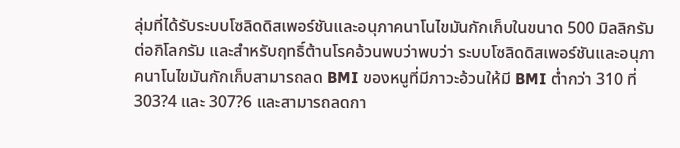ลุ่มที่ได้รับระบบโซลิดดิสเพอร์ชันและอนุภาคนาโนไขมันกักเก็บในขนาด 500 มิลลิกรัมต่อกิโลกรัม และสำหรับฤทธิ์ต้านโรคอ้วนพบว่าพบว่า ระบบโซลิดดิสเพอร์ชันและอนุภาคนาโนไขมันกักเก็บสามารถลด BMI ของหนูที่มีภาวะอ้วนให้มี BMI ต่ำกว่า 310 ที่ 303?4 และ 307?6 และสามารถลดกา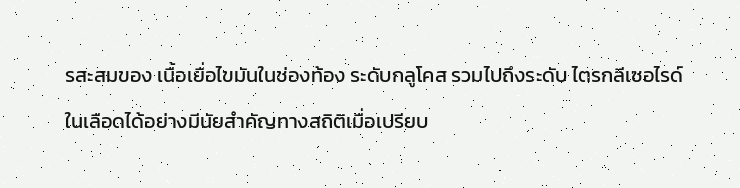รสะสมของ เนื้อเยื่อไขมันในช่องท้อง ระดับกลูโคส รวมไปถึงระดับ ไตรกลีเซอไรด์ในเลือดได้อย่างมีนัยสำคัญทางสถิติเมื่อเปรียบ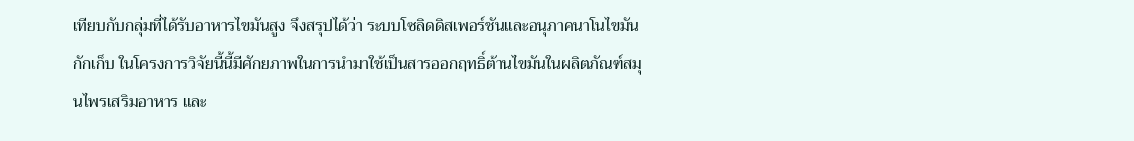เทียบกับกลุ่มที่ได้รับอาหารไขมันสูง จึงสรุปได้ว่า ระบบโซลิดดิสเพอร์ชันและอนุภาคนาโนไขมันกักเก็บ ในโครงการวิจัยนี้นี้มีศักยภาพในการนำมาใช้เป็นสารออกฤทธิ์ต้านไขมันในผลิตภัณฑ์สมุนไพรเสริมอาหาร และ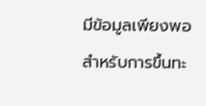มีข้อมูลเพียงพอสำหรับการขึ้นทะ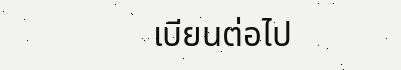เบียนต่อไป